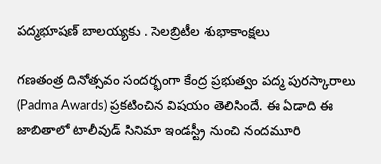పద్మభూషణ్ బాలయ్యకు . సెలబ్రిటీల శుభాకాంక్షలు

గణతంత్ర దినోత్సవం సందర్భంగా కేంద్ర ప్రభుత్వం పద్మ పురస్కారాలు (Padma Awards) ప్రకటించిన విషయం తెలిసిందే. ఈ ఏడాది ఈ జాబితాలో టాలీవుడ్ సినిమా ఇండస్ట్రీ నుంచి నందమూరి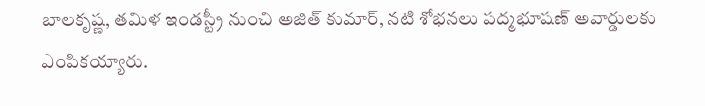బాలకృష్ణ, తమిళ ఇండస్ట్రీ నుంచి అజిత్ కుమార్, నటి శోభనలు పద్మభూషణ్ అవార్డులకు ఎంపికయ్యారు.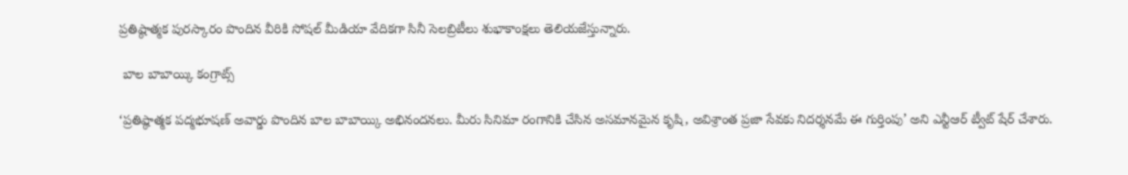ప్రతిష్ఠాత్మక పురస్కారం పొందిన వీరికి సోషల్‌ మీడియా వేదికగా సినీ సెలబ్రిటీలు శుభాకాంక్షలు తెలియజేస్తున్నారు.

 బాల బాబాయ్కి కంగ్రాట్స్

‘ప్రతిష్ఠాత్మక పద్మభూషణ్ అవార్డు పొందిన బాల బాబాయ్కి అభినందనలు. మీరు సినిమా రంగానికి చేసిన అసమానమైన కృషి, అవిశ్రాంత ప్రజా సేవకు నిదర్శనమే ఈ గుర్తింపు’ అని ఎన్టీఆర్ ట్వీట్ షేర్ చేశారు.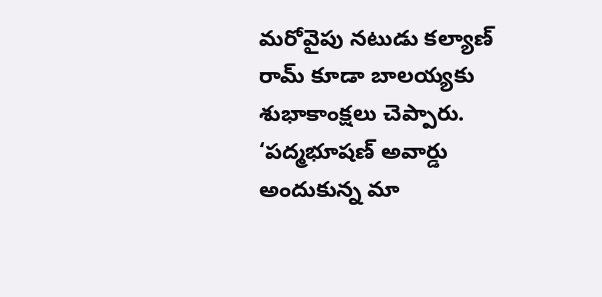మరోవైపు నటుడు కల్యాణ్ రామ్ కూడా బాలయ్యకు శుభాకాంక్షలు చెప్పారు. ‘పద్మభూషణ్ అవార్డు అందుకున్న మా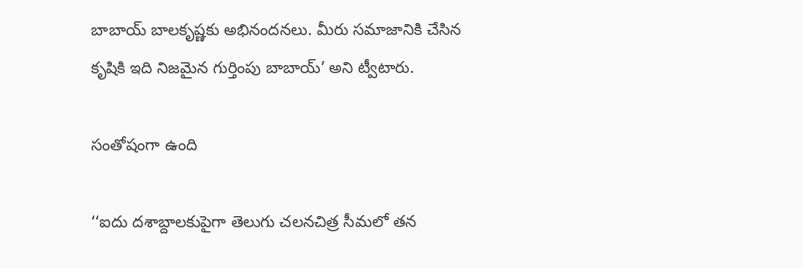బాబాయ్ బాలకృష్ణకు అభినందనలు. మీరు సమాజానికి చేసిన కృషికి ఇది నిజమైన గుర్తింపు బాబాయ్’ అని ట్వీటారు.

సంతోషంగా ఉంది

‘‘ఐదు దశాబ్దాలకుపైగా తెలుగు చలనచిత్ర సీమలో తన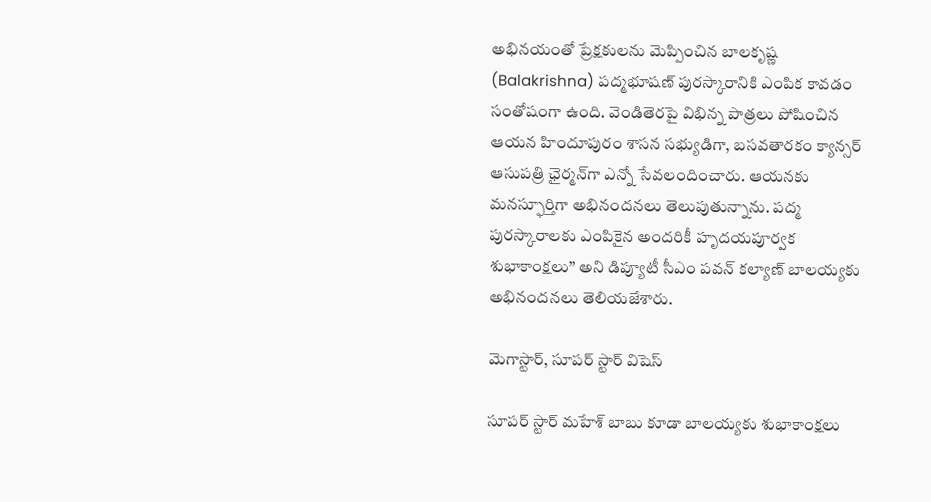అభినయంతో ప్రేక్షకులను మెప్పించిన బాలకృష్ణ (Balakrishna) పద్మభూషణ్‌ పురస్కారానికి ఎంపిక కావడం సంతోషంగా ఉంది. వెండితెరపై విభిన్న పాత్రలు పోషించిన ఆయన హిందూపురం శాసన సభ్యుడిగా, బసవతారకం క్యాన్సర్‌ ఆసుపత్రి ఛైర్మన్‌గా ఎన్నో సేవలందించారు. ఆయనకు మనస్ఫూర్తిగా అభినందనలు తెలుపుతున్నాను. పద్మ పురస్కారాలకు ఎంపికైన అందరికీ హృదయపూర్వక శుభాకాంక్షలు’’ అని డిప్యూటీ సీఎం పవన్ కల్యాణ్ బాలయ్యకు అభినందనలు తెలియజేశారు.

మెగాస్టార్, సూపర్ స్టార్ విషెస్

సూపర్ స్టార్ మహేశ్ బాబు కూడా బాలయ్యకు శుభాకాంక్షలు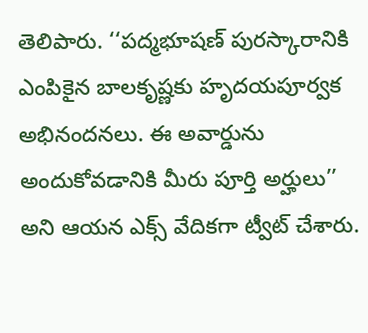తెలిపారు. ‘‘పద్మభూషణ్‌ పురస్కారానికి ఎంపికైన బాలకృష్ణకు హృదయపూర్వక అభినందనలు. ఈ అవార్డును అందుకోవడానికి మీరు పూర్తి అర్హులు’’ అని ఆయన ఎక్స్ వేదికగా ట్వీట్ చేశారు.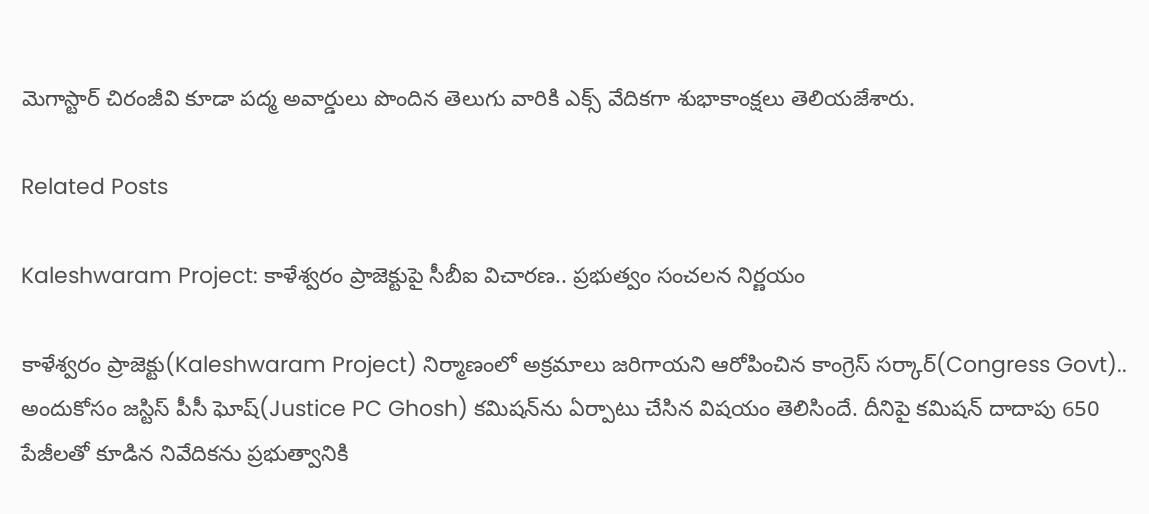మెగాస్టార్ చిరంజీవి కూడా పద్మ అవార్డులు పొందిన తెలుగు వారికి ఎక్స్ వేదికగా శుభాకాంక్షలు తెలియజేశారు.

Related Posts

Kaleshwaram Project: కాళేశ్వరం ప్రాజెక్టుపై సీబీఐ విచారణ.. ప్రభుత్వం సంచలన నిర్ణయం

కాళేశ్వరం ప్రాజెక్టు(Kaleshwaram Project) నిర్మాణంలో అక్రమాలు జరిగాయని ఆరోపించిన కాంగ్రెస్ సర్కార్(Congress Govt).. అందుకోసం జస్టిస్ పీసీ ఘోష్(Justice PC Ghosh) కమిషన్‌ను ఏర్పాటు చేసిన విషయం తెలిసిందే. దీనిపై కమిషన్ దాదాపు 650 పేజీలతో కూడిన నివేదికను ప్రభుత్వానికి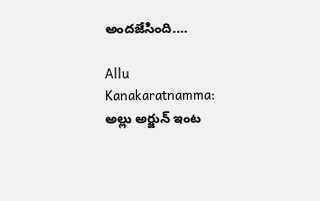అందజేసింది.…

Allu Kanakaratnamma: అల్లు అర్జున్ ఇంట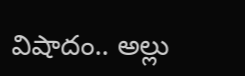విషాదం.. అల్లు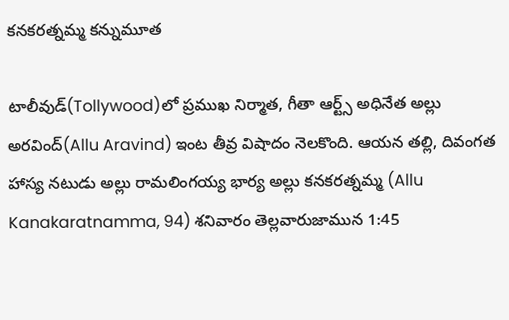కనకరత్నమ్మ కన్నుమూత

టాలీవుడ్‌(Tollywood)లో ప్రముఖ నిర్మాత, గీతా ఆర్ట్స్ అధినేత అల్లు అరవింద్(Allu Aravind) ఇంట తీవ్ర విషాదం నెలకొంది. ఆయన తల్లి, దివంగత హాస్య నటుడు అల్లు రామలింగయ్య భార్య అల్లు కనకరత్నమ్మ (Allu Kanakaratnamma, 94) శనివారం తెల్లవారుజామున 1:45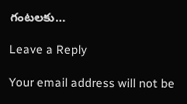గంటలకు…

Leave a Reply

Your email address will not be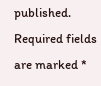published. Required fields are marked *